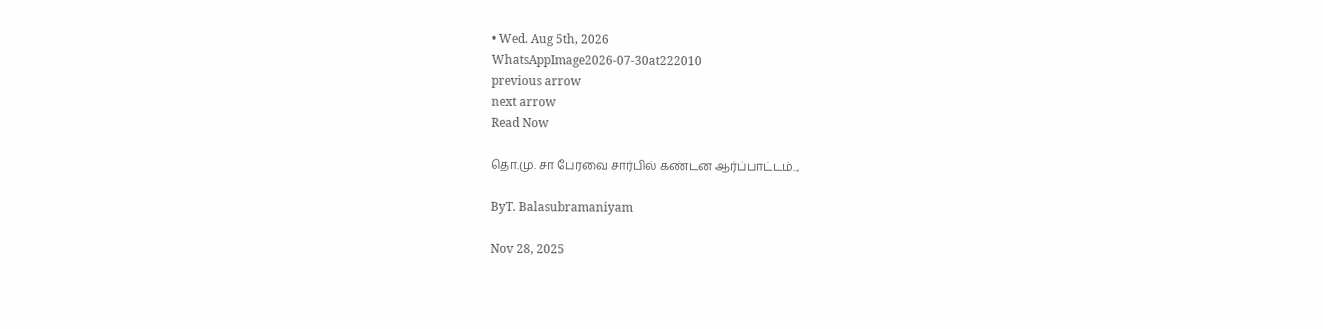• Wed. Aug 5th, 2026
WhatsAppImage2026-07-30at222010
previous arrow
next arrow
Read Now

தொ.மு. சா பேரவை சார்பில் கண்டன ஆர்ப்பாட்டம்..,

ByT. Balasubramaniyam

Nov 28, 2025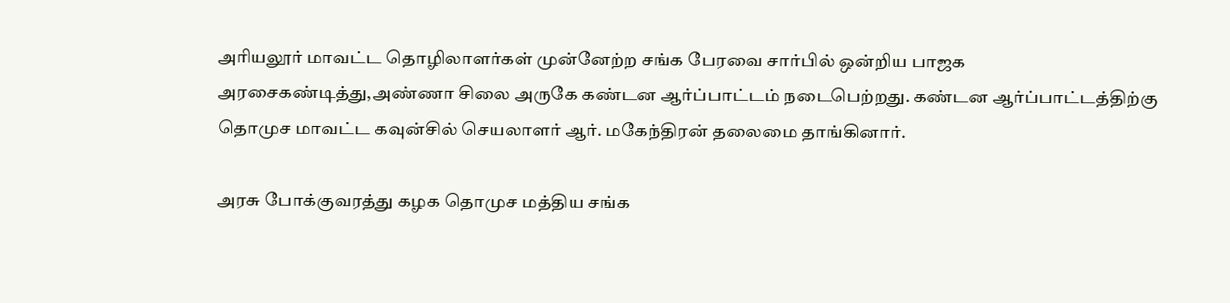அரியலூர் மாவட்ட தொழிலாளர்கள் முன்னேற்ற சங்க பேரவை சார்பில் ஒன்றிய பாஜக அரசைகண்டித்து,அண்ணா சிலை அருகே கண்டன ஆர்ப்பாட்டம் நடைபெற்றது. கண்டன ஆர்ப்பாட்டத்திற்கு தொமுச மாவட்ட கவுன்சில் செயலாளர் ஆர். மகேந்திரன் தலைமை தாங்கினார்.

அரசு போக்குவரத்து கழக தொமுச மத்திய சங்க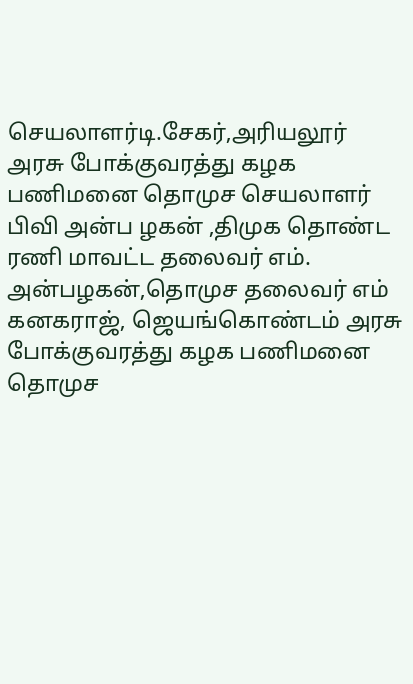செயலாளர்டி.சேகர்,அரியலூர் அரசு போக்குவரத்து கழக பணிமனை தொமுச செயலாளர் பிவி அன்ப ழகன் ,திமுக தொண்ட ரணி மாவட்ட தலைவர் எம். அன்பழகன்,தொமுச தலைவர் எம் கனகராஜ், ஜெயங்கொண்டம் அரசு போக்குவரத்து கழக பணிமனை தொமுச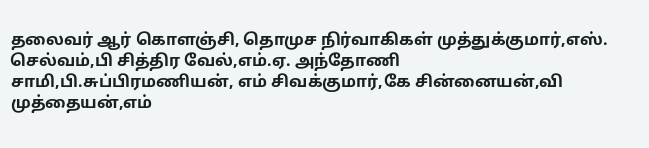தலைவர் ஆர் கொளஞ்சி, தொமுச நிர்வாகிகள் முத்துக்குமார்,எஸ். செல்வம்,பி சித்திர வேல்,எம்.ஏ. அந்தோணி சாமி,பி.சுப்பிரமணியன், எம் சிவக்குமார்,கே சின்னையன்,வி முத்தையன்,எம்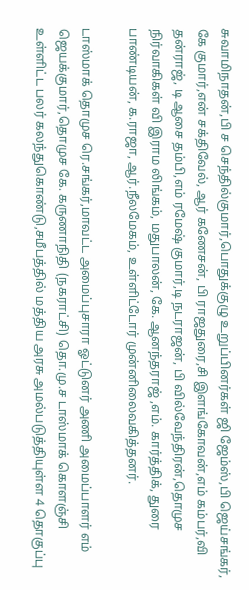சுவாமிநாதன்,பி ச செந்தில்குமார்,பொதுக்குழு உறுப்பினர்கள் ஜி ஜேம்ஸ்,பி ஜெய்சங்கர், கே குமார்,என் சக்திவேல், ஆர் கணேசன், பி ராஜதுரை,சி இளங்கோவன்,எம் கம்பர்,வி தன்ராஜ், டி ஆசை தம்பி,எம் ரமேஷ் குமார்,டி நடராஜன், பி வில்வேந்திரன்,தொமுச நிர்வாகிகள் வி இராம லிங்கம், மதுபாலன், கே. ஆனந்தராஜ் ,எம். கார்த்திக், துரை பாண்டியன், க.ராஜா, ஆர்.நீலமேகம், உள்ளிட்டோர் முன்னிலைவகித்தனர்.

டாஸ்மாக் தொமுச ரெ.சங்கர்,மாவட்ட அமைப்புசாரா ஓட்டுனர் அணி அமைப்பாளர் எம் ஜெயக்குமார்,தொமுச கே. கருணாநிதி (நகராட்சி) தொ.மு.ச டாஸ்மாக் கொளஞ்சி உள்ளிட்ட பலர் கலந்துகொண்டு,சமீபத்தில் மத்திய அரசு அமல்படுத்தியுள்ள 4 தொகுப்பு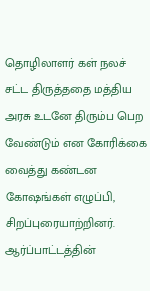தொழிலாளர் கள் நலச் சட்ட திருத்ததை மத்திய அரசு உடனே திரும்ப பெற வேண்டும் என கோரிக்கை வைத்து கண்டன கோஷங்கள் எழுப்பி, சிறப்புரையாற்றினர். ஆர்ப்பாட்டத்தின்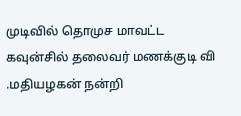முடிவில் தொமுச மாவட்ட கவுன்சில் தலைவர் மணக்குடி வி .மதியழகன் நன்றி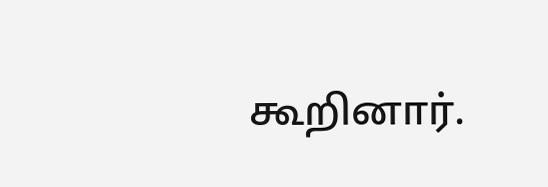கூறினார்.